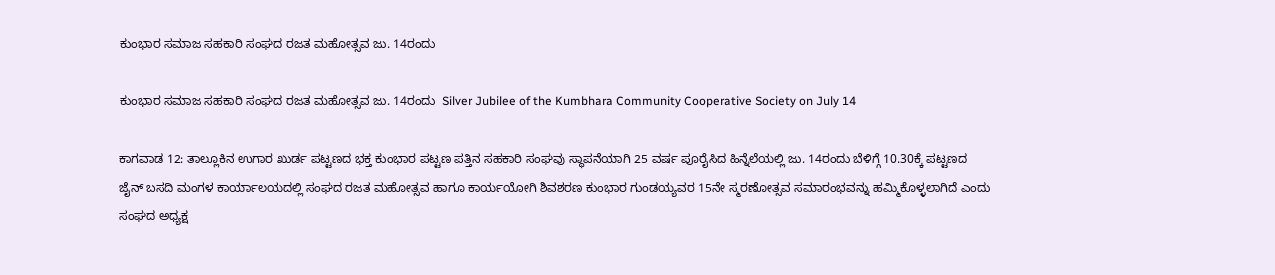ಕುಂಭಾರ ಸಮಾಜ ಸಹಕಾರಿ ಸಂಘದ ರಜತ ಮಹೋತ್ಸವ ಜು. 14ರಂದು

ಕುಂಭಾರ ಸಮಾಜ ಸಹಕಾರಿ ಸಂಘದ ರಜತ ಮಹೋತ್ಸವ ಜು. 14ರಂದು  Silver Jubilee of the Kumbhara Community Cooperative Society on July 14

ಕಾಗವಾಡ 12: ತಾಲ್ಲೂಕಿನ ಉಗಾರ ಖುರ್ಡ ಪಟ್ಟಣದ ಭಕ್ತ ಕುಂಭಾರ ಪಟ್ಟಣ ಪತ್ತಿನ ಸಹಕಾರಿ ಸಂಘವು ಸ್ಥಾಪನೆಯಾಗಿ 25 ವರ್ಷ ಪೂರೈಸಿದ ಹಿನ್ನೆಲೆಯಲ್ಲಿ ಜು. 14ರಂದು ಬೆಳಿಗ್ಗೆ 10.30ಕ್ಕೆ ಪಟ್ಟಣದ ಜೈನ್ ಬಸದಿ ಮಂಗಳ ಕಾರ್ಯಾಲಯದಲ್ಲಿ ಸಂಘದ ರಜತ ಮಹೋತ್ಸವ ಹಾಗೂ ಕಾರ್ಯಯೋಗಿ ಶಿವಶರಣ ಕುಂಭಾರ ಗುಂಡಯ್ಯವರ 15ನೇ ಸ್ಮರಣೋತ್ಸವ ಸಮಾರಂಭವನ್ನು ಹಮ್ಮಿಕೊಳ್ಳಲಾಗಿದೆ ಎಂದು ಸಂಘದ ಅಧ್ಯಕ್ಷ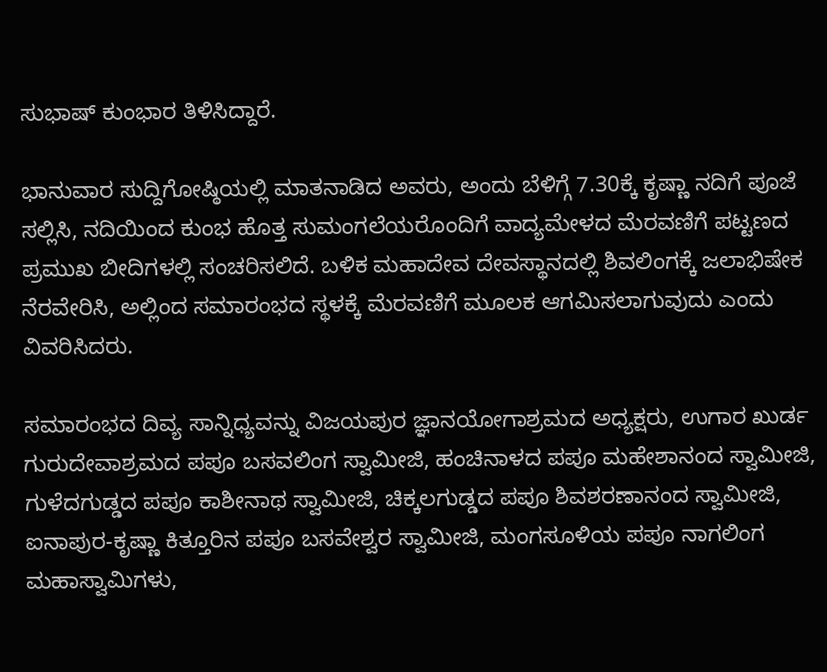ಸುಭಾಷ್ ಕುಂಭಾರ ತಿಳಿಸಿದ್ದಾರೆ.

ಭಾನುವಾರ ಸುದ್ದಿಗೋಷ್ಠಿಯಲ್ಲಿ ಮಾತನಾಡಿದ ಅವರು, ಅಂದು ಬೆಳಿಗ್ಗೆ 7.30ಕ್ಕೆ ಕೃಷ್ಣಾ ನದಿಗೆ ಪೂಜೆ ಸಲ್ಲಿಸಿ, ನದಿಯಿಂದ ಕುಂಭ ಹೊತ್ತ ಸುಮಂಗಲೆಯರೊಂದಿಗೆ ವಾದ್ಯಮೇಳದ ಮೆರವಣಿಗೆ ಪಟ್ಟಣದ ಪ್ರಮುಖ ಬೀದಿಗಳಲ್ಲಿ ಸಂಚರಿಸಲಿದೆ. ಬಳಿಕ ಮಹಾದೇವ ದೇವಸ್ಥಾನದಲ್ಲಿ ಶಿವಲಿಂಗಕ್ಕೆ ಜಲಾಭಿಷೇಕ ನೆರವೇರಿಸಿ, ಅಲ್ಲಿಂದ ಸಮಾರಂಭದ ಸ್ಥಳಕ್ಕೆ ಮೆರವಣಿಗೆ ಮೂಲಕ ಆಗಮಿಸಲಾಗುವುದು ಎಂದು ವಿವರಿಸಿದರು.

ಸಮಾರಂಭದ ದಿವ್ಯ ಸಾನ್ನಿಧ್ಯವನ್ನು ವಿಜಯಪುರ ಜ್ಞಾನಯೋಗಾಶ್ರಮದ ಅಧ್ಯಕ್ಷರು, ಉಗಾರ ಖುರ್ಡ ಗುರುದೇವಾಶ್ರಮದ ಪಪೂ ಬಸವಲಿಂಗ ಸ್ವಾಮೀಜಿ, ಹಂಚಿನಾಳದ ಪಪೂ ಮಹೇಶಾನಂದ ಸ್ವಾಮೀಜಿ, ಗುಳೆದಗುಡ್ಡದ ಪಪೂ ಕಾಶೀನಾಥ ಸ್ವಾಮೀಜಿ, ಚಿಕ್ಕಲಗುಡ್ಡದ ಪಪೂ ಶಿವಶರಣಾನಂದ ಸ್ವಾಮೀಜಿ, ಐನಾಪುರ-ಕೃಷ್ಣಾ ಕಿತ್ತೂರಿನ ಪಪೂ ಬಸವೇಶ್ವರ ಸ್ವಾಮೀಜಿ, ಮಂಗಸೂಳಿಯ ಪಪೂ ನಾಗಲಿಂಗ ಮಹಾಸ್ವಾಮಿಗಳು,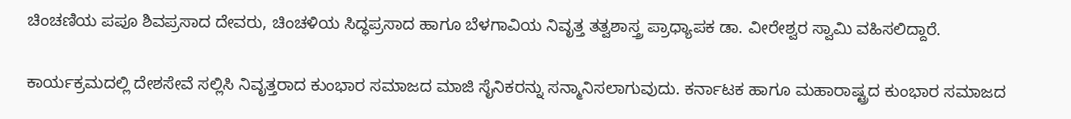ಚಿಂಚಣಿಯ ಪಪೂ ಶಿವಪ್ರಸಾದ ದೇವರು, ಚಿಂಚಳಿಯ ಸಿದ್ಧಪ್ರಸಾದ ಹಾಗೂ ಬೆಳಗಾವಿಯ ನಿವೃತ್ತ ತತ್ವಶಾಸ್ತ್ರ ಪ್ರಾಧ್ಯಾಪಕ ಡಾ. ವೀರೇಶ್ವರ ಸ್ವಾಮಿ ವಹಿಸಲಿದ್ದಾರೆ.

ಕಾರ್ಯಕ್ರಮದಲ್ಲಿ ದೇಶಸೇವೆ ಸಲ್ಲಿಸಿ ನಿವೃತ್ತರಾದ ಕುಂಭಾರ ಸಮಾಜದ ಮಾಜಿ ಸೈನಿಕರನ್ನು ಸನ್ಮಾನಿಸಲಾಗುವುದು. ಕರ್ನಾಟಕ ಹಾಗೂ ಮಹಾರಾಷ್ಟ್ರದ ಕುಂಭಾರ ಸಮಾಜದ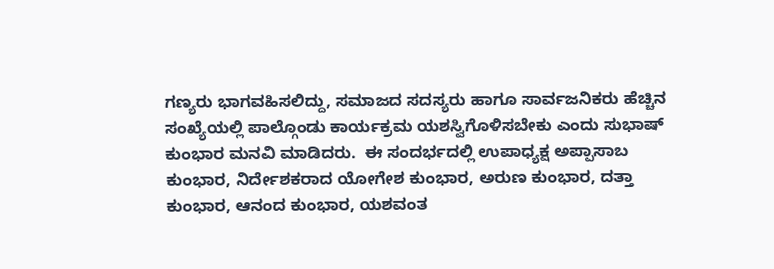ಗಣ್ಯರು ಭಾಗವಹಿಸಲಿದ್ದು, ಸಮಾಜದ ಸದಸ್ಯರು ಹಾಗೂ ಸಾರ್ವಜನಿಕರು ಹೆಚ್ಚಿನ ಸಂಖ್ಯೆಯಲ್ಲಿ ಪಾಲ್ಗೊಂಡು ಕಾರ್ಯಕ್ರಮ ಯಶಸ್ವಿಗೊಳಿಸಬೇಕು ಎಂದು ಸುಭಾಷ್ ಕುಂಭಾರ ಮನವಿ ಮಾಡಿದರು.  ಈ ಸಂದರ್ಭದಲ್ಲಿ ಉಪಾಧ್ಯಕ್ಷ ಅಪ್ಪಾಸಾಬ ಕುಂಭಾರ, ನಿರ್ದೇಶಕರಾದ ಯೋಗೇಶ ಕುಂಭಾರ, ಅರುಣ ಕುಂಭಾರ, ದತ್ತಾ ಕುಂಭಾರ, ಆನಂದ ಕುಂಭಾರ, ಯಶವಂತ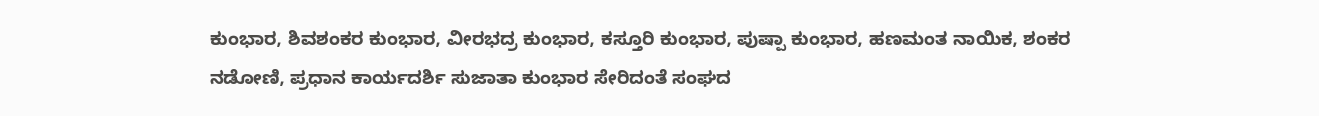ಕುಂಭಾರ, ಶಿವಶಂಕರ ಕುಂಭಾರ, ವೀರಭದ್ರ ಕುಂಭಾರ, ಕಸ್ತೂರಿ ಕುಂಭಾರ, ಪುಷ್ಪಾ ಕುಂಭಾರ, ಹಣಮಂತ ನಾಯಿಕ, ಶಂಕರ ನಡೋಣಿ, ಪ್ರಧಾನ ಕಾರ್ಯದರ್ಶಿ ಸುಜಾತಾ ಕುಂಭಾರ ಸೇರಿದಂತೆ ಸಂಘದ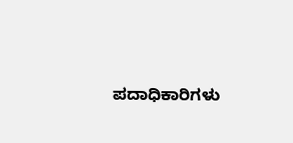ಪದಾಧಿಕಾರಿಗಳು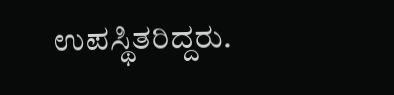ಉಪಸ್ಥಿತರಿದ್ದರು.